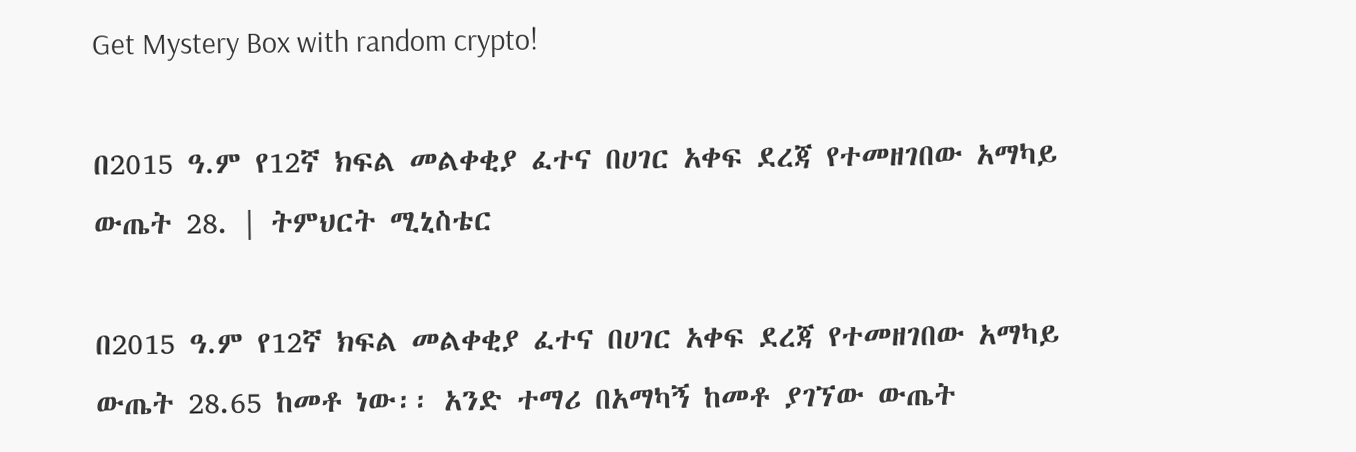Get Mystery Box with random crypto!

በ2015 ዓ.ም የ12ኛ ክፍል መልቀቂያ ፈተና በሀገር አቀፍ ደረጃ የተመዘገበው አማካይ ውጤት 28. | ትምህርት ሚኒስቴር

በ2015 ዓ.ም የ12ኛ ክፍል መልቀቂያ ፈተና በሀገር አቀፍ ደረጃ የተመዘገበው አማካይ ውጤት 28.65 ከመቶ ነው፡፡ አንድ ተማሪ በአማካኝ ከመቶ ያገኘው ውጤት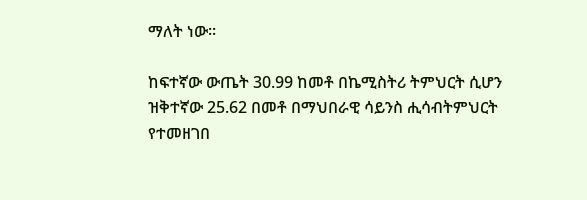ማለት ነው፡፡

ከፍተኛው ውጤት 30.99 ከመቶ በኬሚስትሪ ትምህርት ሲሆን ዝቅተኛው 25.62 በመቶ በማህበራዊ ሳይንስ ሒሳብትምህርት የተመዘገበ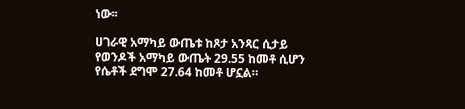ነው፡፡

ሀገራዊ አማካይ ውጤቱ ከጾታ አንጻር ሲታይ የወንዶች አማካይ ውጤት 29.55 ከመቶ ሲሆን የሴቶች ደግሞ 27.64 ከመቶ ሆኗል።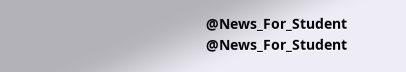@News_For_Student
@News_For_Student